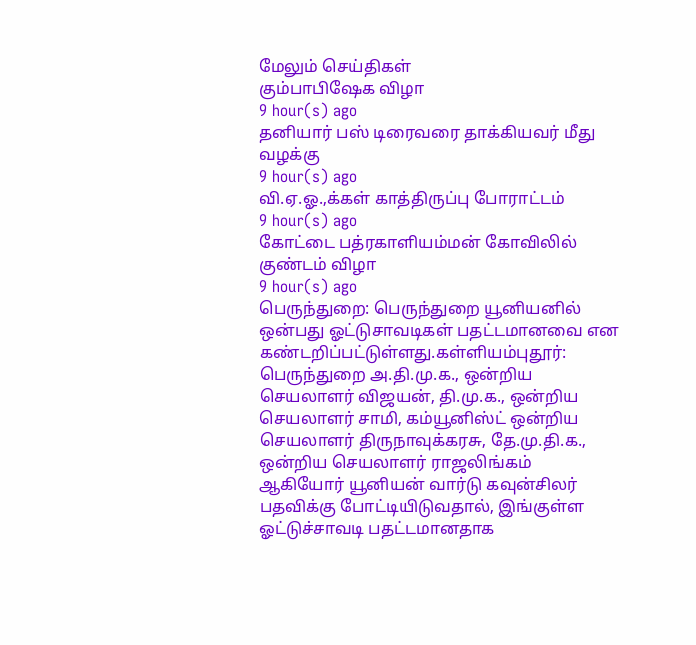மேலும் செய்திகள்
கும்பாபிஷேக விழா
9 hour(s) ago
தனியார் பஸ் டிரைவரை தாக்கியவர் மீது வழக்கு
9 hour(s) ago
வி.ஏ.ஓ.,க்கள் காத்திருப்பு போராட்டம்
9 hour(s) ago
கோட்டை பத்ரகாளியம்மன் கோவிலில் குண்டம் விழா
9 hour(s) ago
பெருந்துறை: பெருந்துறை யூனியனில் ஒன்பது ஓட்டுசாவடிகள் பதட்டமானவை என கண்டறிப்பட்டுள்ளது.கள்ளியம்புதூர்: பெருந்துறை அ.தி.மு.க., ஒன்றிய செயலாளர் விஜயன், தி.மு.க., ஒன்றிய செயலாளர் சாமி, கம்யூனிஸ்ட் ஒன்றிய செயலாளர் திருநாவுக்கரசு, தே.மு.தி.க., ஒன்றிய செயலாளர் ராஜலிங்கம் ஆகியோர் யூனியன் வார்டு கவுன்சிலர் பதவிக்கு போட்டியிடுவதால், இங்குள்ள ஓட்டுச்சாவடி பதட்டமானதாக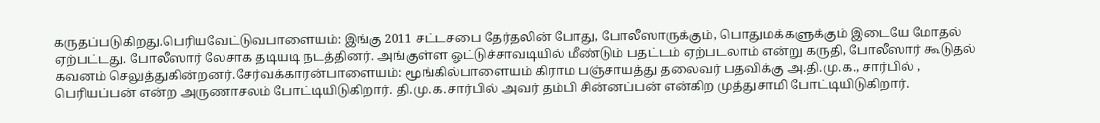கருதப்படுகிறது.பெரியவேட்டுவபாளையம்: இங்கு 2011 சட்டசபை தேர்தலின் போது, போலீஸாருக்கும், பொதுமக்களுக்கும் இடையே மோதல் ஏற்பட்டது. போலீஸார் லேசாக தடியடி நடத்தினர். அங்குள்ள ஓட்டுச்சாவடியில் மீண்டும் பதட்டம் ஏற்படலாம் என்று கருதி, போலீஸார் கூடுதல் கவனம் செலுத்துகின்றனர்.சேர்வக்காரன்பாளையம்: மூங்கில்பாளையம் கிராம பஞ்சாயத்து தலைவர் பதவிக்கு அ.தி.மு.க., சார்பில் , பெரியப்பன் என்ற அருணாசலம் போட்டியிடுகிறார். தி.மு.க.சார்பில் அவர் தம்பி சின்னப்பன் என்கிற முத்துசாமி போட்டியிடுகிறார்.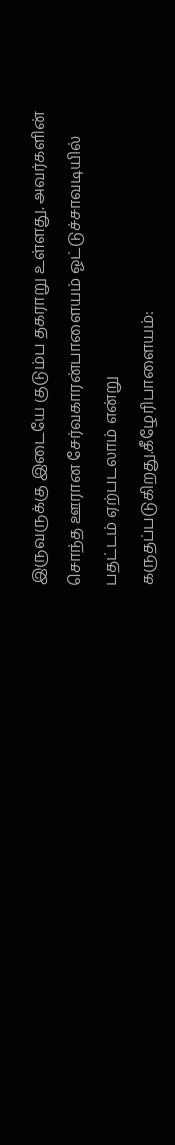இருவருக்கு இடையே குடும்ப தகராறு உள்ளது. அவர்களின் சொந்த ஊரான சேர்வகாரன்பாளையம் ஓட்டுச்சாவடியில் பதட்டம் ஏற்படலாம் என்று கருதப்படுகிறது.கீழேரிபாளையம்: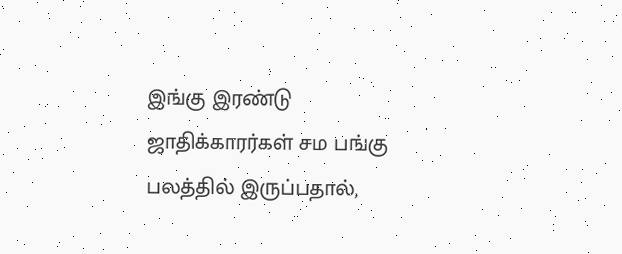இங்கு இரண்டு ஜாதிக்காரர்கள் சம பங்கு பலத்தில் இருப்பதால்,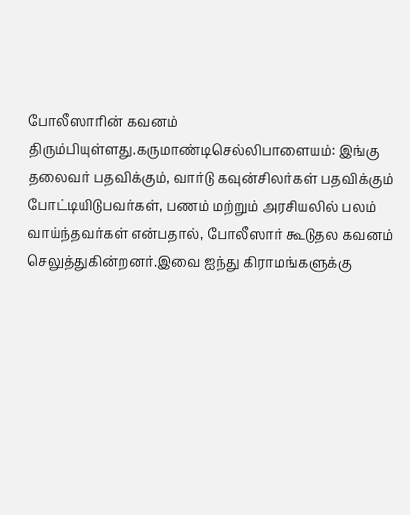போலீஸாரின் கவனம் திரும்பியுள்ளது.கருமாண்டிசெல்லிபாளையம்: இங்கு தலைவர் பதவிக்கும், வார்டு கவுன்சிலர்கள் பதவிக்கும் போட்டியிடுபவர்கள், பணம் மற்றும் அரசியலில் பலம் வாய்ந்தவர்கள் என்பதால், போலீஸார் கூடுதல கவனம் செலுத்துகின்றனர்.இவை ஐந்து கிராமங்களுக்கு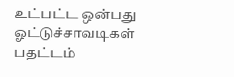உட்பட்ட ஒன்பது ஓட்டுச்சாவடிகள் பதட்டம்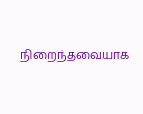நிறைந்தவையாக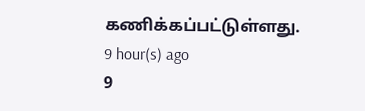கணிக்கப்பட்டுள்ளது.
9 hour(s) ago
9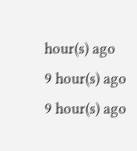hour(s) ago
9 hour(s) ago
9 hour(s) ago